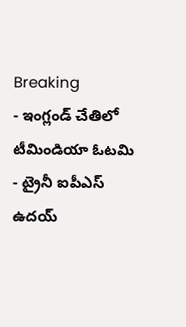Breaking
- ఇంగ్లండ్ చేతిలో టీమిండియా ఓటమి
- ట్రైనీ ఐపీఎస్ ఉదయ్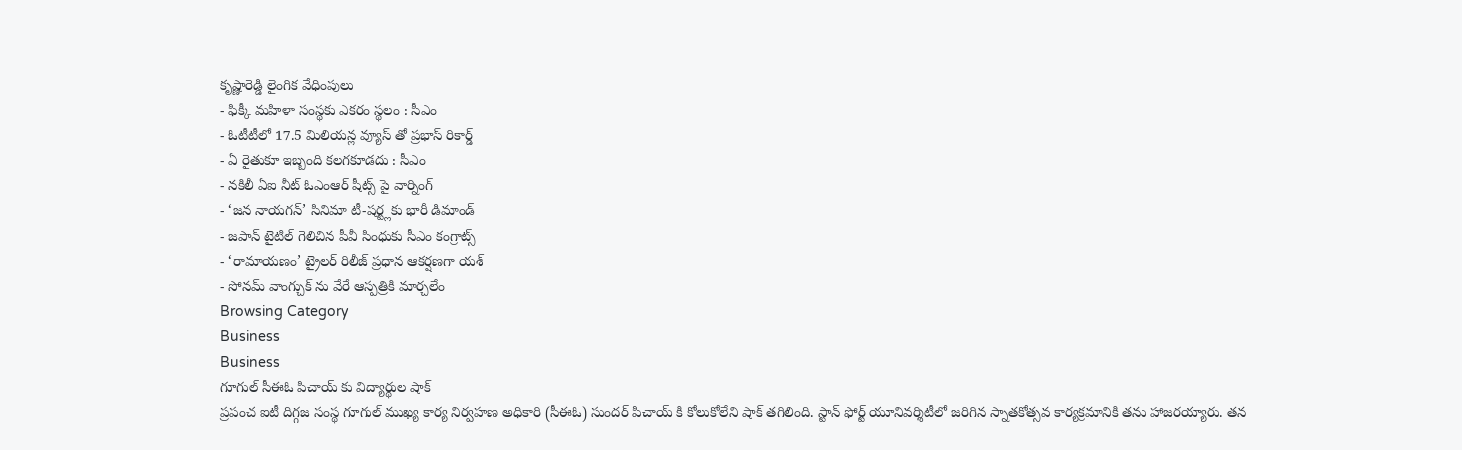కృష్ణారెడ్డి లైంగిక వేధింపులు
- ఫిక్కీ మహిళా సంస్థకు ఎకరం స్థలం : సీఎం
- ఓటీటీలో 17.5 మిలియన్ల వ్యూస్ తో ప్రభాస్ రికార్డ్
- ఏ రైతుకూ ఇబ్బంది కలగకూడదు : సీఎం
- నకిలీ ఏఐ నీట్ ఓఎంఆర్ షీట్స్ పై వార్నింగ్
- ‘జన నాయగన్’ సినిమా టీ-షర్ట్లకు భారీ డిమాండ్
- జపాన్ టైటిల్ గెలిచిన పీవీ సింధుకు సీఎం కంగ్రాట్స్
- ‘రామాయణం’ ట్రైలర్ రిలీజ్ ప్రధాన ఆకర్షణగా యశ్
- సోనమ్ వాంగ్చుక్ ను వేరే ఆస్పత్రికి మార్చలేం
Browsing Category
Business
Business
గూగుల్ సీఈఓ పిచాయ్ కు విద్యార్థుల షాక్
ప్రపంచ ఐటీ దిగ్గజ సంస్థ గూగుల్ ముఖ్య కార్య నిర్వహణ అధికారి (సీఈఓ) సుందర్ పిచాయ్ కి కోలుకోలేని షాక్ తగిలింది. స్టాన్ ఫోర్ట్ యూనివర్శిటీలో జరిగిన స్నాతకోత్సవ కార్యక్రమానికి తను హాజరయ్యారు. తన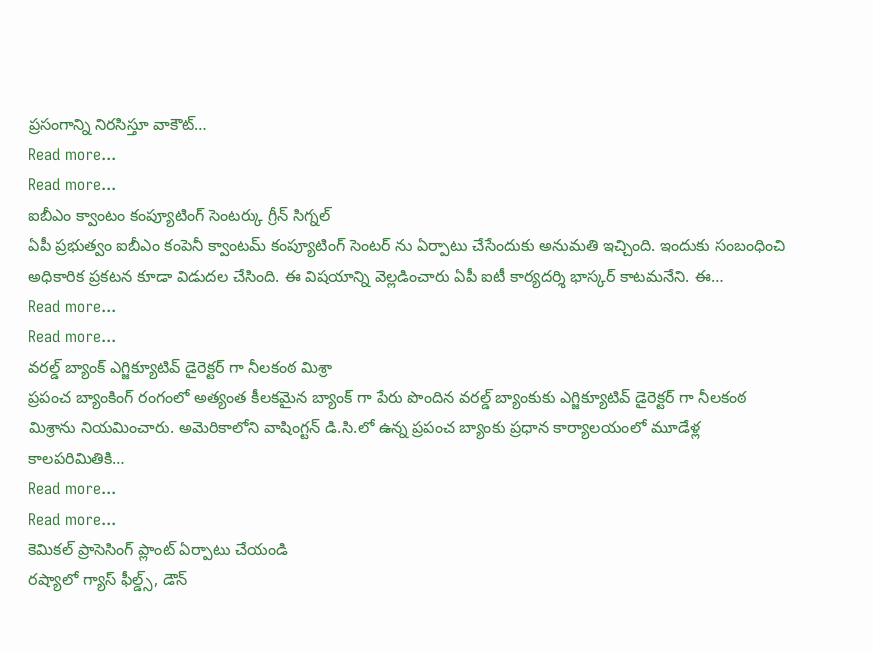ప్రసంగాన్ని నిరసిస్తూ వాకౌట్…
Read more...
Read more...
ఐబీఎం క్వాంటం కంప్యూటింగ్ సెంటర్కు గ్రీన్ సిగ్నల్
ఏపీ ప్రభుత్వం ఐబీఎం కంపెనీ క్వాంటమ్ కంప్యూటింగ్ సెంటర్ ను ఏర్పాటు చేసేందుకు అనుమతి ఇచ్చింది. ఇందుకు సంబంధించి అధికారిక ప్రకటన కూడా విడుదల చేసింది. ఈ విషయాన్ని వెల్లడించారు ఏపీ ఐటీ కార్యదర్శి భాస్కర్ కాటమనేని. ఈ…
Read more...
Read more...
వరల్డ్ బ్యాంక్ ఎగ్జిక్యూటివ్ డైరెక్టర్ గా నీలకంఠ మిశ్రా
ప్రపంచ బ్యాంకింగ్ రంగంలో అత్యంత కీలకమైన బ్యాంక్ గా పేరు పొందిన వరల్డ్ బ్యాంకుకు ఎగ్జిక్యూటివ్ డైరెక్టర్ గా నీలకంఠ మిశ్రాను నియమించారు. అమెరికాలోని వాషింగ్టన్ డి.సి.లో ఉన్న ప్రపంచ బ్యాంకు ప్రధాన కార్యాలయంలో మూడేళ్ల కాలపరిమితికి…
Read more...
Read more...
కెమికల్ ప్రాసెసింగ్ ప్లాంట్ ఏర్పాటు చేయండి
రష్యాలో గ్యాస్ ఫీల్డ్స్, డౌన్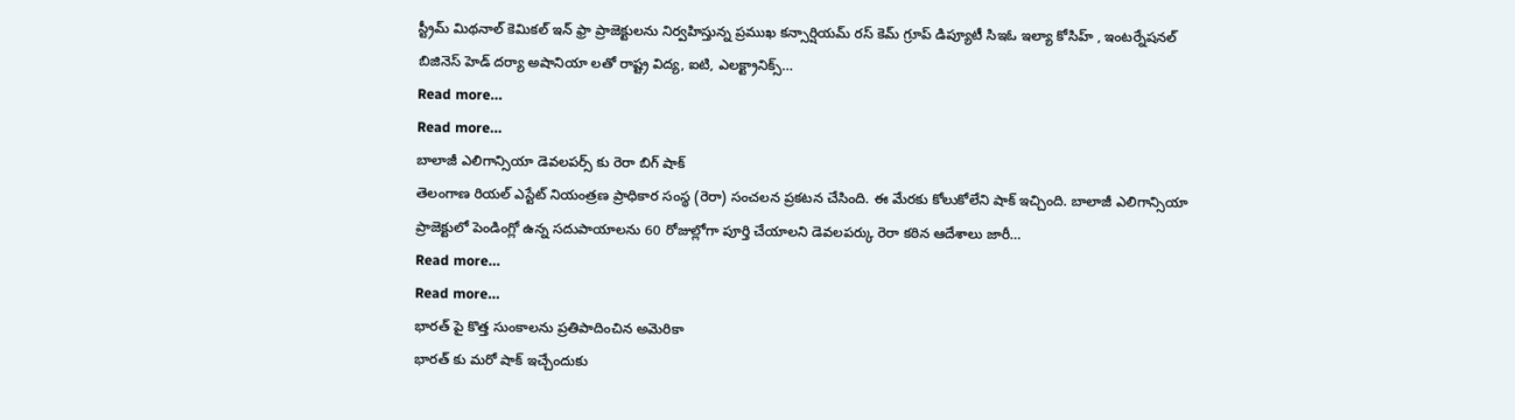స్ట్రీమ్ మిథనాల్ కెమికల్ ఇన్ ఫ్రా ప్రాజెక్టులను నిర్వహిస్తున్న ప్రముఖ కన్సార్షియమ్ రస్ కెమ్ గ్రూప్ డిప్యూటీ సిఇఓ ఇల్యా కోసిహ్ , ఇంటర్నేషనల్ బిజినెస్ హెడ్ దర్యా అషానియా లతో రాష్ట్ర విద్య, ఐటి, ఎలక్ట్రానిక్స్…
Read more...
Read more...
బాలాజీ ఎలిగాన్సియా డెవలపర్స్ కు రెరా బిగ్ షాక్
తెలంగాణ రియల్ ఎస్టేట్ నియంత్రణ ప్రాధికార సంస్థ (రెరా) సంచలన ప్రకటన చేసింది. ఈ మేరకు కోలుకోలేని షాక్ ఇచ్చింది. బాలాజీ ఎలిగాన్సియా ప్రాజెక్టులో పెండింగ్లో ఉన్న సదుపాయాలను 60 రోజుల్లోగా పూర్తి చేయాలని డెవలపర్కు రెరా కఠిన ఆదేశాలు జారీ…
Read more...
Read more...
భారత్ పై కొత్త సుంకాలను ప్రతిపాదించిన అమెరికా
భారత్ కు మరో షాక్ ఇచ్చేందుకు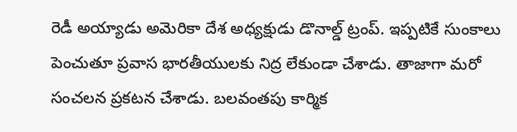రెడీ అయ్యాడు అమెరికా దేశ అధ్యక్షుడు డొనాల్డ్ ట్రంప్. ఇప్పటికే సుంకాలు పెంచుతూ ప్రవాస భారతీయులకు నిద్ర లేకుండా చేశాడు. తాజాగా మరో సంచలన ప్రకటన చేశాడు. బలవంతపు కార్మిక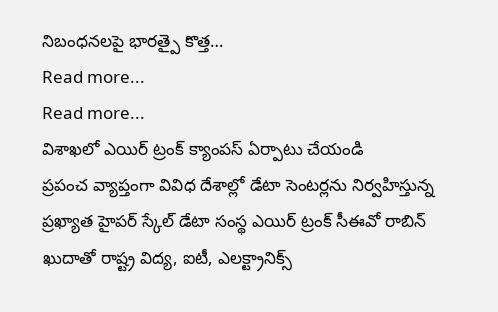నిబంధనలపై భారత్పై కొత్త…
Read more...
Read more...
విశాఖలో ఎయిర్ ట్రంక్ క్యాంపస్ ఏర్పాటు చేయండి
ప్రపంచ వ్యాప్తంగా వివిధ దేశాల్లో డేటా సెంటర్లను నిర్వహిస్తున్న ప్రఖ్యాత హైపర్ స్కేల్ డేటా సంస్థ ఎయిర్ ట్రంక్ సీఈవో రాబిన్ ఖుదాతో రాష్ట్ర విద్య, ఐటీ, ఎలక్ట్రానిక్స్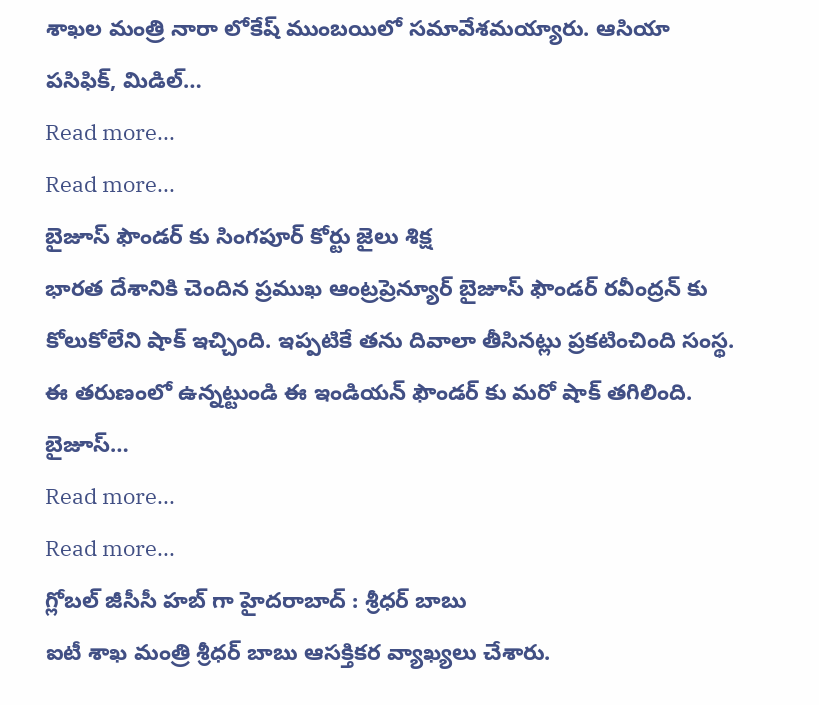శాఖల మంత్రి నారా లోకేష్ ముంబయిలో సమావేశమయ్యారు. ఆసియా పసిఫిక్, మిడిల్…
Read more...
Read more...
బైజూస్ ఫౌండర్ కు సింగపూర్ కోర్టు జైలు శిక్ష
భారత దేశానికి చెందిన ప్రముఖ ఆంట్రప్రెన్యూర్ బైజూస్ ఫౌండర్ రవీంద్రన్ కు కోలుకోలేని షాక్ ఇచ్చింది. ఇప్పటికే తను దివాలా తీసినట్లు ప్రకటించింది సంస్థ. ఈ తరుణంలో ఉన్నట్టుండి ఈ ఇండియన్ ఫౌండర్ కు మరో షాక్ తగిలింది. బైజూస్…
Read more...
Read more...
గ్లోబల్ జీసీసీ హబ్ గా హైదరాబాద్ : శ్రీధర్ బాబు
ఐటీ శాఖ మంత్రి శ్రీధర్ బాబు ఆసక్తికర వ్యాఖ్యలు చేశారు.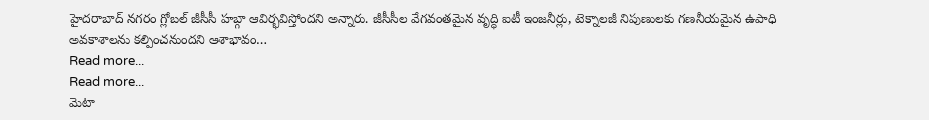హైదరాబాద్ నగరం గ్లోబల్ జీసీసీ హబ్గా ఆవిర్భవిస్తోందని అన్నారు. జీసీసీల వేగవంతమైన వృద్ధి ఐటీ ఇంజనీర్లు, టెక్నాలజీ నిపుణులకు గణనీయమైన ఉపాధి అవకాశాలను కల్పించనుందని ఆశాభావం…
Read more...
Read more...
మెటా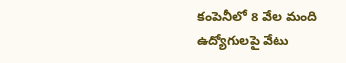కంపెనీలో 8 వేల మంది ఉద్యోగులపై వేటు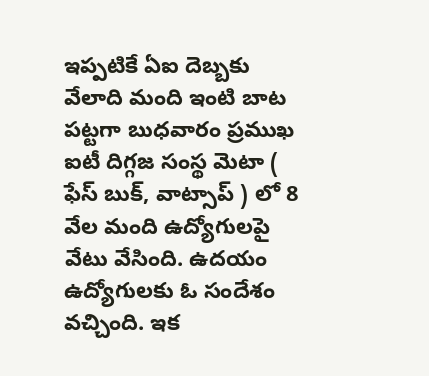ఇప్పటికే ఏఐ దెబ్బకు వేలాది మంది ఇంటి బాట పట్టగా బుధవారం ప్రముఖ ఐటీ దిగ్గజ సంస్థ మెటా ( ఫేస్ బుక్, వాట్సాప్ ) లో 8 వేల మంది ఉద్యోగులపై వేటు వేసింది. ఉదయం ఉద్యోగులకు ఓ సందేశం వచ్చింది. ఇక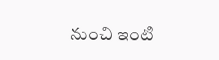నుంచి ఇంటి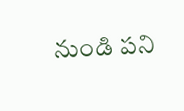నుండి పని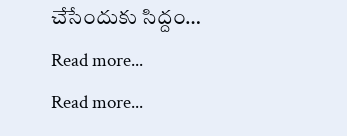చేసేందుకు సిద్దం…
Read more...
Read more...